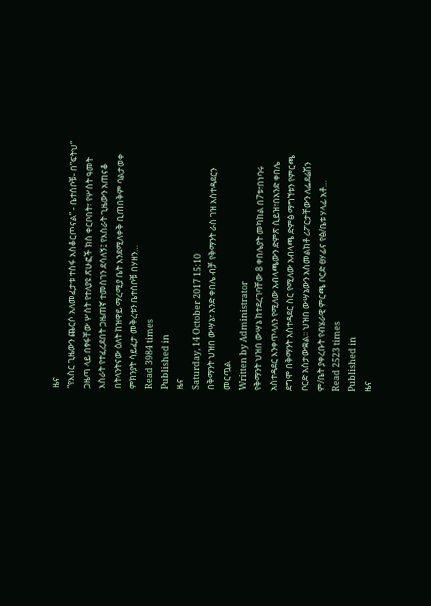ዜና
“የእስር ጊዜውን ጨርሶ አለመፈታቱ ተስፋ አስቆርጦናል” - ቤተሰቦቹ- በ”ፍትህ” ጋዜጣ ላይ በፃፋቸው ሦስት የተለያዩ ጽሁፎች ክስ ቀርቦበት፣ የሦስት ዓመት እስራት የተፈረደበት ጋዜጠኛ ተመስገን ደሳለኝ፤ የእስራት ጊዜውን አጠናቆ በትላንትናው ዕለት ከዝዋይ ማረሚያ ቤት እንደሚለቀቅ ቢጠበቅም ባልታወቀ ምክንያት ሳይፈታ መቅረቱን ቤተሰቦቹ በሃዘን…
Read 3984 times
Published in
ዜና
Saturday, 14 October 2017 15:10
በቅማንት ህዝበ ውሣኔ፣ አንድ ቀበሌ ብቻ የቅማንት ራስ ገዝ አስተዳደርን መርጧል
Written by Administrator
የቅማንት ህዝበ ውሣኔ ከተደረገባቸው 8 ቀበሌያት መካከል በ7ቱ፣በነባሩ አስተዳደር እንቀጥላለን የሚለው አብላጫውን ድምጽ ሲይዝ፣በአንድ ቀበሌ ደግሞ በቅማንት አስተዳደር ስር የሚለው አብላጫ ድምፅ ማግኘቱን የምርጫ ቦርድ አስታውቋል፡፡ ህዝበ ውሣኔውን አስመልክቶ ሪፖርታቸውን ለፌደሬሽን ም/ቤት ያቀረቡት የብሄራዊ ምርጫ ቦርድ ፀሃፊና የፅ/ቤቱ ሃላፊ አቶ…
Read 2523 times
Published in
ዜና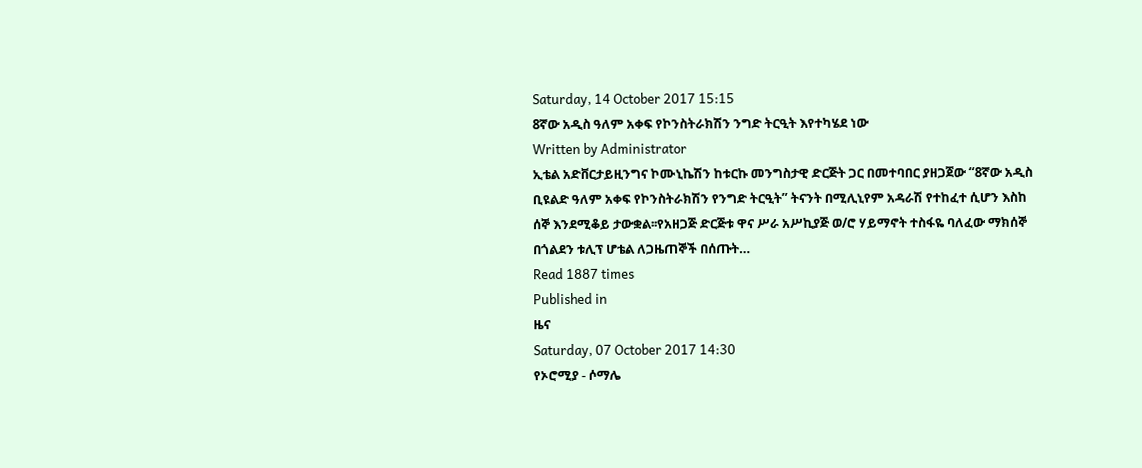Saturday, 14 October 2017 15:15
8ኛው አዲስ ዓለም አቀፍ የኮንስትራክሽን ንግድ ትርዒት እየተካሄደ ነው
Written by Administrator
ኢቴል አድቨርታይዚንግና ኮሙኒኬሽን ከቱርኩ መንግስታዊ ድርጅት ጋር በመተባበር ያዘጋጀው “8ኛው አዲስ ቢዩልድ ዓለም አቀፍ የኮንስትራክሽን የንግድ ትርዒት” ትናንት በሚሊኒየም አዳራሽ የተከፈተ ሲሆን እስከ ሰኞ እንደሚቆይ ታውቋል፡፡የአዘጋጅ ድርጅቱ ዋና ሥራ አሥኪያጅ ወ/ሮ ሃይማኖት ተስፋዬ ባለፈው ማክሰኞ በጎልደን ቱሊፕ ሆቴል ለጋዜጠኞች በሰጡት…
Read 1887 times
Published in
ዜና
Saturday, 07 October 2017 14:30
የኦሮሚያ - ሶማሌ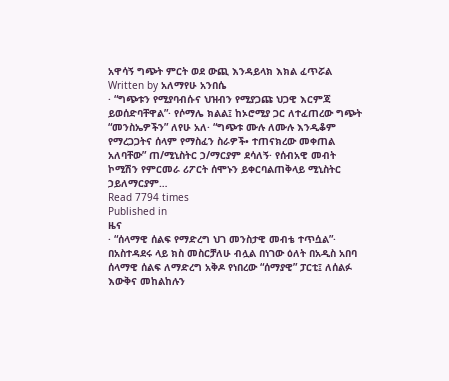አዋሳኝ ግጭት ምርት ወደ ውጪ እንዳይላክ እክል ፈጥሯል
Written by አለማየሁ አንበሴ
· “ግጭቱን የሚያባብሱና ህዝብን የሚያጋጩ ህጋዊ እርምጃ ይወሰድባቸዋል”· የሶማሌ ክልል፤ ከኦሮሚያ ጋር ለተፈጠረው ግጭት “መንስኤዎችን” ለየሁ አለ· “ግጭቱ ሙሉ ለሙሉ እንዲቆም የማረጋጋትና ሰላም የማስፈን ስራዎች• ተጠናክረው መቀጠል አለባቸው” ጠ/ሚኒስትር ኃ/ማርያም ደሳለኝ· የሰብአዊ መብት ኮሚሽን የምርመራ ሪፖርት ሰሞኑን ይቀርባልጠቅላይ ሚኒስትር ኃይለማርያም…
Read 7794 times
Published in
ዜና
· “ሰላማዊ ሰልፍ የማድረግ ህገ መንስታዊ መብቴ ተጥሷል”· በአስተዳደሩ ላይ ክስ መስርቻለሁ ብሏል በነገው ዕለት በአዲስ አበባ ሰላማዊ ሰልፍ ለማድረግ አቅዶ የነበረው “ሰማያዊ” ፓርቲ፤ ለሰልፉ እውቅና መከልከሉን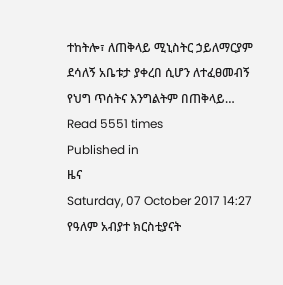ተከትሎ፣ ለጠቅላይ ሚኒስትር ኃይለማርያም ደሳለኝ አቤቱታ ያቀረበ ሲሆን ለተፈፀመብኝ የህግ ጥሰትና እንግልትም በጠቅላይ…
Read 5551 times
Published in
ዜና
Saturday, 07 October 2017 14:27
የዓለም አብያተ ክርስቲያናት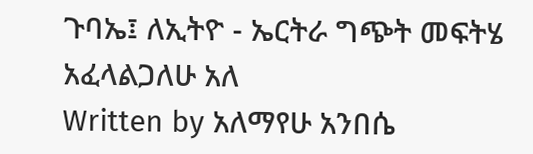ጉባኤ፤ ለኢትዮ - ኤርትራ ግጭት መፍትሄ አፈላልጋለሁ አለ
Written by አለማየሁ አንበሴ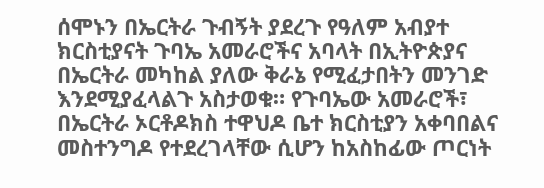ሰሞኑን በኤርትራ ጉብኝት ያደረጉ የዓለም አብያተ ክርስቲያናት ጉባኤ አመራሮችና አባላት በኢትዮጵያና በኤርትራ መካከል ያለው ቅራኔ የሚፈታበትን መንገድ እንደሚያፈላልጉ አስታወቁ። የጉባኤው አመራሮች፣ በኤርትራ ኦርቶዶክስ ተዋህዶ ቤተ ክርስቲያን አቀባበልና መስተንግዶ የተደረገላቸው ሲሆን ከአስከፊው ጦርነት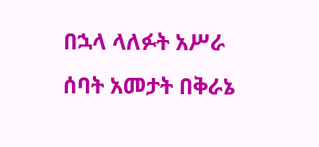በኋላ ላለፉት አሥራ ሰባት አመታት በቅራኔ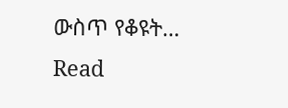ውስጥ የቆዩት…
Read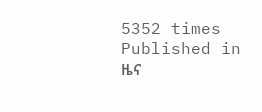5352 times
Published in
ዜና